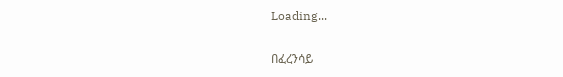Loading...

በፈረንሳይ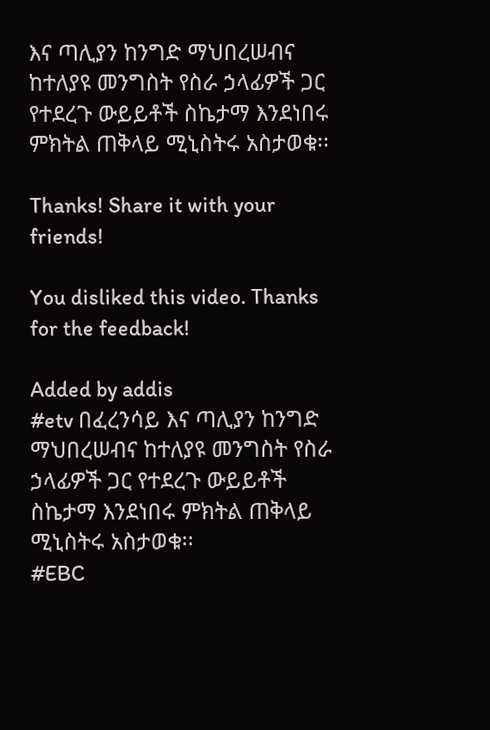እና ጣሊያን ከንግድ ማህበረሠብና ከተለያዩ መንግስት የስራ ኃላፊዎች ጋር የተደረጉ ውይይቶች ስኬታማ እንደነበሩ ምክትል ጠቅላይ ሚኒስትሩ አስታወቁ፡፡

Thanks! Share it with your friends!

You disliked this video. Thanks for the feedback!

Added by addis
#etv በፈረንሳይ እና ጣሊያን ከንግድ ማህበረሠብና ከተለያዩ መንግስት የስራ ኃላፊዎች ጋር የተደረጉ ውይይቶች ስኬታማ እንደነበሩ ምክትል ጠቅላይ ሚኒስትሩ አስታወቁ፡፡
#EBC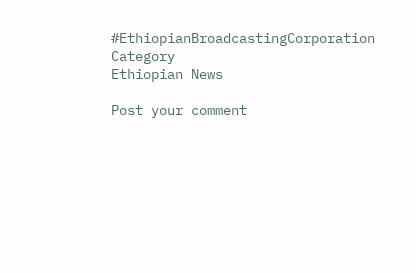#EthiopianBroadcastingCorporation
Category
Ethiopian News

Post your comment